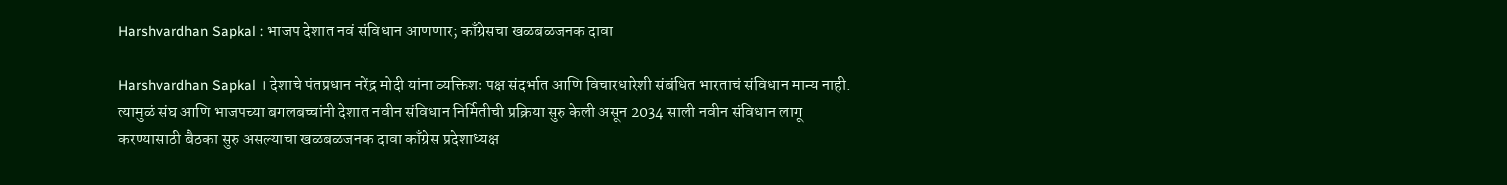Harshvardhan Sapkal : भाजप देशात नवं संविधान आणणार; काँग्रेसचा खळबळजनक दावा

Harshvardhan Sapkal । देशाचे पंतप्रधान नरेंद्र मोदी यांना व्यक्तिशः पक्ष संदर्भात आणि विचारधारेशी संबंधित भारताचं संविधान मान्य नाही. त्यामुळं संघ आणि भाजपच्या बगलबच्चांनी देशात नवीन संविधान निर्मितीची प्रक्रिया सुरु केली असून 2034 साली नवीन संविधान लागू करण्यासाठी बैठका सुरु असल्याचा खळबळजनक दावा काँग्रेस प्रदेशाध्यक्ष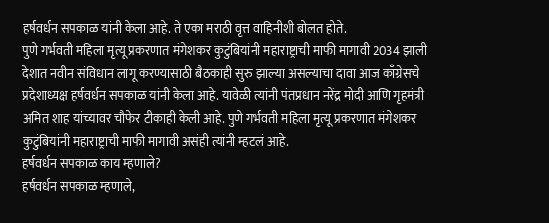हर्षवर्धन सपकाळ यांनी केला आहे. ते एका मराठी वृत्त वाहिनीशी बोलत होते.
पुणे गर्भवती महिला मृत्यू प्रकरणात मंगेशकर कुटुंबियांनी महाराष्ट्राची माफी मागावी 2034 झाली देशात नवीन संविधान लागू करण्यासाठी बैठकाही सुरु झाल्या असल्याचा दावा आज काँग्रेसचे प्रदेशाध्यक्ष हर्षवर्धन सपकाळ यांनी केला आहे. यावेळी त्यांनी पंतप्रधान नरेंद्र मोदी आणि गृहमंत्री अमित शाह यांच्यावर चौफेर टीकाही केली आहे. पुणे गर्भवती महिला मृत्यू प्रकरणात मंगेशकर कुटुंबियांनी महाराष्ट्राची माफी मागावी असंही त्यांनी म्हटलं आहे.
हर्षवर्धन सपकाळ काय म्हणाले?
हर्षवर्धन सपकाळ म्हणाले,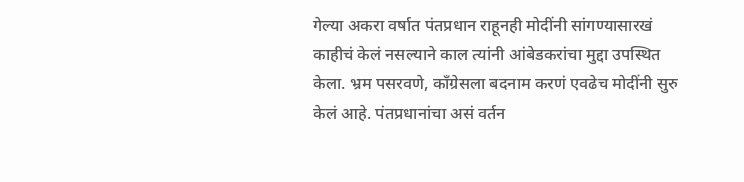गेल्या अकरा वर्षात पंतप्रधान राहूनही मोदींनी सांगण्यासारखं काहीचं केलं नसल्याने काल त्यांनी आंबेडकरांचा मुद्दा उपस्थित केला. भ्रम पसरवणे, काँग्रेसला बदनाम करणं एवढेच मोदींनी सुरु केलं आहे. पंतप्रधानांचा असं वर्तन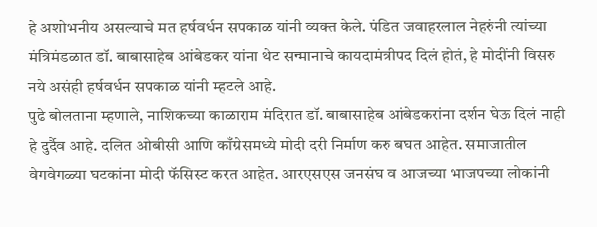हे अशोभनीय असल्याचे मत हर्षवर्धन सपकाळ यांनी व्यक्त केले. पंडित जवाहरलाल नेहरुंनी त्यांच्या मंत्रिमंडळात डॉ. बाबासाहेब आंबेडकर यांना थेट सन्मानाचे कायदामंत्रीपद दिलं होतं, हे मोदींनी विसरु नये असंही हर्षवर्धन सपकाळ यांनी म्हटले आहे.
पुढे बोलताना म्हणाले, नाशिकच्या काळाराम मंदिरात डॉ. बाबासाहेब आंबेडकरांना दर्शन घेऊ दिलं नाही हे दुर्दैव आहे. दलित ओबीसी आणि काँग्रेसमध्ये मोदी दरी निर्माण करु बघत आहेत. समाजातील वेगवेगळ्या घटकांना मोदी फॅसिस्ट करत आहेत. आरएसएस जनसंघ व आजच्या भाजपच्या लोकांनी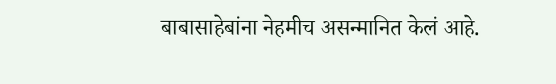बाबासाहेबांना नेहमीच असन्मानित केलं आहे.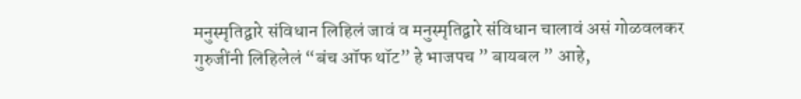मनुस्मृतिद्वारे संविधान लिहिलं जावं व मनुस्मृतिद्वारे संविधान चालावं असं गोळवलकर गुरुजींनी लिहिलेलं “बंच ऑफ थॉट” हे भाजपच ” बायबल ” आहे,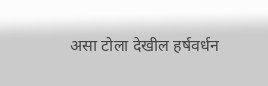असा टोला देखील हर्षवर्धन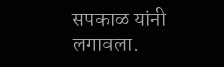सपकाळ यांनी लगावला.